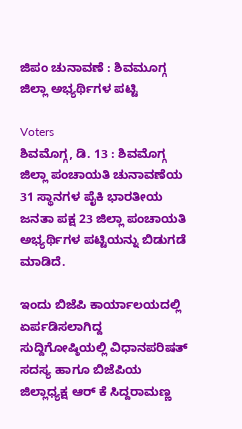ಜಿಪಂ ಚುನಾವಣೆ : ಶಿವಮೂಗ್ಗ ಜಿಲ್ಲಾ ಅಭ್ಯರ್ಥಿಗಳ ಪಟ್ಟಿ

Voters
ಶಿವಮೊಗ್ಗ, ಡಿ. 13 : ಶಿವಮೊಗ್ಗ ಜಿಲ್ಲಾ ಪಂಚಾಯತಿ ಚುನಾವಣೆಯ 31 ಸ್ಥಾನಗಳ ಪೈಕಿ ಭಾರತೀಯ ಜನತಾ ಪಕ್ಷ 23 ಜಿಲ್ಲಾ ಪಂಚಾಯತಿ ಅಭ್ಯರ್ಥಿಗಳ ಪಟ್ಟಿಯನ್ನು ಬಿಡುಗಡೆ ಮಾಡಿದೆ.

ಇಂದು ಬಿಜೆಪಿ ಕಾರ್ಯಾಲಯದಲ್ಲಿ ಏರ್ಪಡಿಸಲಾಗಿದ್ದ ಸುದ್ದಿಗೋಷ್ಠಿಯಲ್ಲಿ ವಿಧಾನಪರಿಷತ್ ಸದಸ್ಯ ಹಾಗೂ ಬಿಜೆಪಿಯ ಜಿಲ್ಲಾಧ್ಯಕ್ಷ ಆರ್ ಕೆ ಸಿದ್ದರಾಮಣ್ಣ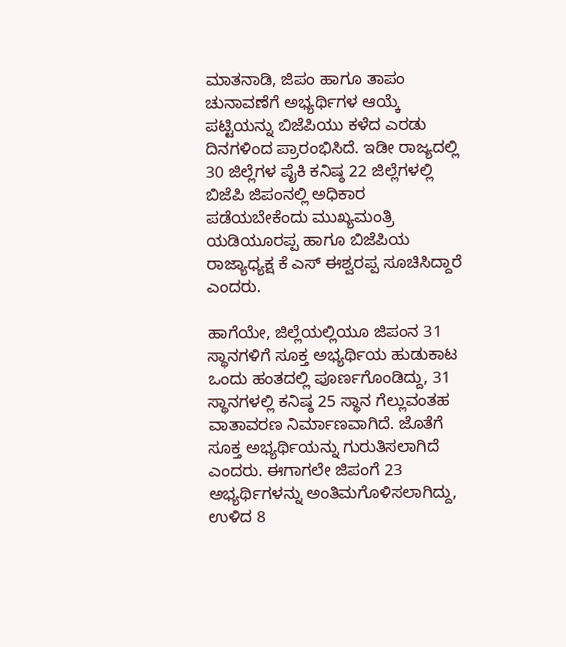ಮಾತನಾಡಿ, ಜಿಪಂ ಹಾಗೂ ತಾಪಂ ಚುನಾವಣೆಗೆ ಅಭ್ಯರ್ಥಿಗಳ ಆಯ್ಕೆ ಪಟ್ಟಿಯನ್ನು ಬಿಜೆಪಿಯು ಕಳೆದ ಎರಡು ದಿನಗಳಿಂದ ಪ್ರಾರಂಭಿಸಿದೆ. ಇಡೀ ರಾಜ್ಯದಲ್ಲಿ 30 ಜಿಲ್ಲೆಗಳ ಪೈಕಿ ಕನಿಷ್ಠ 22 ಜಿಲ್ಲೆಗಳಲ್ಲಿ ಬಿಜೆಪಿ ಜಿಪಂನಲ್ಲಿ ಅಧಿಕಾರ ಪಡೆಯಬೇಕೆಂದು ಮುಖ್ಯಮಂತ್ರಿ ಯಡಿಯೂರಪ್ಪ ಹಾಗೂ ಬಿಜೆಪಿಯ ರಾಜ್ಯಾಧ್ಯಕ್ಷ ಕೆ ಎಸ್ ಈಶ್ವರಪ್ಪ ಸೂಚಿಸಿದ್ದಾರೆ ಎಂದರು.

ಹಾಗೆಯೇ, ಜಿಲ್ಲೆಯಲ್ಲಿಯೂ ಜಿಪಂನ 31 ಸ್ಥಾನಗಳಿಗೆ ಸೂಕ್ತ ಅಭ್ಯರ್ಥಿಯ ಹುಡುಕಾಟ ಒಂದು ಹಂತದಲ್ಲಿ ಪೂರ್ಣಗೊಂಡಿದ್ದು, 31 ಸ್ಥಾನಗಳಲ್ಲಿ ಕನಿಷ್ಠ 25 ಸ್ಥಾನ ಗೆಲ್ಲುವಂತಹ ವಾತಾವರಣ ನಿರ್ಮಾಣವಾಗಿದೆ. ಜೊತೆಗೆ ಸೂಕ್ತ ಅಭ್ಯರ್ಥಿಯನ್ನು ಗುರುತಿಸಲಾಗಿದೆ ಎಂದರು. ಈಗಾಗಲೇ ಜಿಪಂಗೆ 23 ಅಭ್ಯರ್ಥಿಗಳನ್ನು ಅಂತಿಮಗೊಳಿಸಲಾಗಿದ್ದು, ಉಳಿದ 8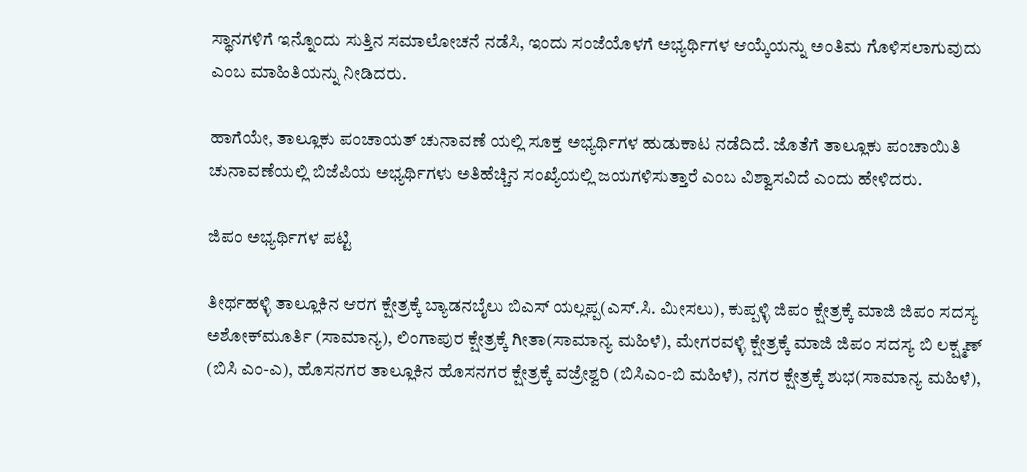ಸ್ಥಾನಗಳಿಗೆ ಇನ್ನೊಂದು ಸುತ್ತಿನ ಸಮಾಲೋಚನೆ ನಡೆಸಿ, ಇಂದು ಸಂಜೆಯೊಳಗೆ ಅಭ್ಯರ್ಥಿಗಳ ಆಯ್ಕೆಯನ್ನು ಅಂತಿಮ ಗೊಳಿಸಲಾಗುವುದು ಎಂಬ ಮಾಹಿತಿಯನ್ನು ನೀಡಿದರು.

ಹಾಗೆಯೇ, ತಾಲ್ಲೂಕು ಪಂಚಾಯತ್ ಚುನಾವಣೆ ಯಲ್ಲಿ ಸೂಕ್ತ ಅಭ್ಯರ್ಥಿಗಳ ಹುಡುಕಾಟ ನಡೆದಿದೆ. ಜೊತೆಗೆ ತಾಲ್ಲೂಕು ಪಂಚಾಯಿತಿ ಚುನಾವಣೆಯಲ್ಲಿ ಬಿಜೆಪಿಯ ಅಭ್ಯರ್ಥಿಗಳು ಅತಿಹೆಚ್ಚಿನ ಸಂಖ್ಯೆಯಲ್ಲಿ ಜಯಗಳಿಸುತ್ತಾರೆ ಎಂಬ ವಿಶ್ವಾಸವಿದೆ ಎಂದು ಹೇಳಿದರು.

ಜಿಪಂ ಅಭ್ಯರ್ಥಿಗಳ ಪಟ್ಟಿ

ತೀರ್ಥಹಳ್ಳಿ ತಾಲ್ಲೂಕಿನ ಆರಗ ಕ್ಷೇತ್ರಕ್ಕೆ ಬ್ಯಾಡನಬೈಲು ಬಿಎಸ್ ಯಲ್ಲಪ್ಪ(ಎಸ್.ಸಿ. ಮೀಸಲು), ಕುಪ್ಪಳ್ಳಿ ಜಿಪಂ ಕ್ಷೇತ್ರಕ್ಕೆ ಮಾಜಿ ಜಿಪಂ ಸದಸ್ಯ ಅಶೋಕ್‌ಮೂರ್ತಿ (ಸಾಮಾನ್ಯ), ಲಿಂಗಾಪುರ ಕ್ಷೇತ್ರಕ್ಕೆ ಗೀತಾ(ಸಾಮಾನ್ಯ ಮಹಿಳೆ), ಮೇಗರವಳ್ಳಿ ಕ್ಷೇತ್ರಕ್ಕೆ ಮಾಜಿ ಜಿಪಂ ಸದಸ್ಯ ಬಿ ಲಕ್ಷ್ಮಣ್ (ಬಿಸಿ ಎಂ-ಎ), ಹೊಸನಗರ ತಾಲ್ಲೂಕಿನ ಹೊಸನಗರ ಕ್ಷೇತ್ರಕ್ಕೆ ವಜ್ರೇಶ್ವರಿ (ಬಿಸಿಎಂ-ಬಿ ಮಹಿಳೆ), ನಗರ ಕ್ಷೇತ್ರಕ್ಕೆ ಶುಭ(ಸಾಮಾನ್ಯ ಮಹಿಳೆ),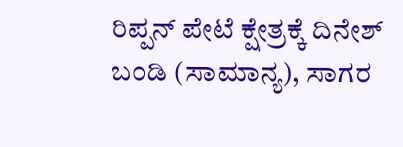ರಿಪ್ಪನ್ ಪೇಟೆ ಕ್ಷೇತ್ರಕ್ಕೆ ದಿನೇಶ್ ಬಂಡಿ (ಸಾಮಾನ್ಯ), ಸಾಗರ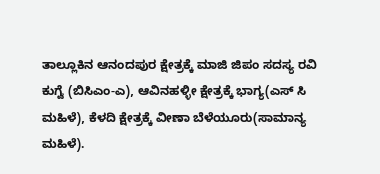ತಾಲ್ಲೂಕಿನ ಆನಂದಪುರ ಕ್ಷೇತ್ರಕ್ಕೆ ಮಾಜಿ ಜಿಪಂ ಸದಸ್ಯ ರವಿ ಕುಗ್ವೆ (ಬಿಸಿಎಂ-ಎ), ಆವಿನಹಳ್ಳೀ ಕ್ಷೇತ್ರಕ್ಕೆ ಭಾಗ್ಯ(ಎಸ್ ಸಿ ಮಹಿಳೆ), ಕೆಳದಿ ಕ್ಷೇತ್ರಕ್ಕೆ ವೀಣಾ ಬೆಳೆಯೂರು(ಸಾಮಾನ್ಯ ಮಹಿಳೆ).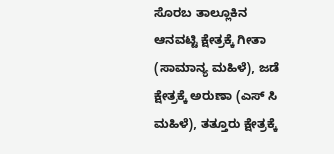ಸೊರಬ ತಾಲ್ಲೂಕಿನ ಆನವಟ್ಟಿ ಕ್ಷೇತ್ರಕ್ಕೆ ಗೀತಾ (ಸಾಮಾನ್ಯ ಮಹಿಳೆ), ಜಡೆ ಕ್ಷೇತ್ರಕ್ಕೆ ಅರುಣಾ (ಎಸ್ ಸಿ ಮಹಿಳೆ), ತತ್ತೂರು ಕ್ಷೇತ್ರಕ್ಕೆ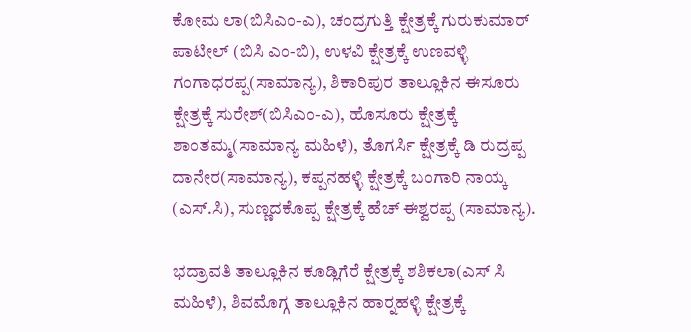ಕೋಮ ಲಾ(ಬಿಸಿಎಂ-ಎ), ಚಂದ್ರಗುತ್ತಿ ಕ್ಷೇತ್ರಕ್ಕೆ ಗುರುಕುಮಾರ್ ಪಾಟೀಲ್ (ಬಿಸಿ ಎಂ-ಬಿ), ಉಳವಿ ಕ್ಷೇತ್ರಕ್ಕೆ ಉಣವಳ್ಳಿ ಗಂಗಾಧರಪ್ಪ(ಸಾಮಾನ್ಯ), ಶಿಕಾರಿಪುರ ತಾಲ್ಲೂಕಿನ ಈಸೂರು
ಕ್ಷೇತ್ರಕ್ಕೆ ಸುರೇಶ್(ಬಿಸಿಎಂ-ಎ), ಹೊಸೂರು ಕ್ಷೇತ್ರಕ್ಕೆ ಶಾಂತಮ್ಮ(ಸಾಮಾನ್ಯ ಮಹಿಳೆ), ತೊಗರ್ಸಿ ಕ್ಷೇತ್ರಕ್ಕೆ ಡಿ ರುದ್ರಪ್ಪ ದಾನೇರ(ಸಾಮಾನ್ಯ), ಕಪ್ಪನಹಳ್ಳಿ ಕ್ಷೇತ್ರಕ್ಕೆ ಬಂಗಾರಿ ನಾಯ್ಕ (ಎಸ್.ಸಿ), ಸುಣ್ಣದಕೊಪ್ಪ ಕ್ಷೇತ್ರಕ್ಕೆ ಹೆಚ್ ಈಶ್ವರಪ್ಪ (ಸಾಮಾನ್ಯ).

ಭದ್ರಾವತಿ ತಾಲ್ಲೂಕಿನ ಕೂಡ್ಲಿಗೆರೆ ಕ್ಷೇತ್ರಕ್ಕೆ ಶಶಿಕಲಾ(ಎಸ್ ಸಿ ಮಹಿಳೆ), ಶಿವಮೊಗ್ಗ ತಾಲ್ಲೂಕಿನ ಹಾರ್‍ನಹಳ್ಳಿ ಕ್ಷೇತ್ರಕ್ಕೆ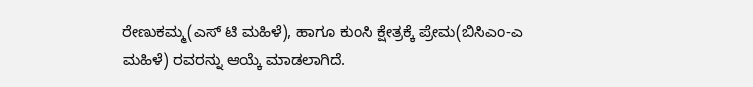ರೇಣುಕಮ್ಮ(ಎಸ್ ಟಿ ಮಹಿಳೆ), ಹಾಗೂ ಕುಂಸಿ ಕ್ಷೇತ್ರಕ್ಕೆ ಪ್ರೇಮ(ಬಿಸಿಎಂ-ಎ ಮಹಿಳೆ) ರವರನ್ನು ಆಯ್ಕೆ ಮಾಡಲಾಗಿದೆ.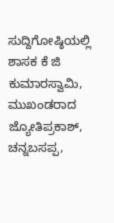ಸುದ್ದಿಗೋಷ್ಠಿಯಲ್ಲಿ ಶಾಸಕ ಕೆ ಜಿ ಕುಮಾರಸ್ವಾಮಿ, ಮುಖಂಡರಾದ ಜ್ಯೋತಿಪ್ರಕಾಶ್, ಚನ್ನಬಸಪ್ಪ,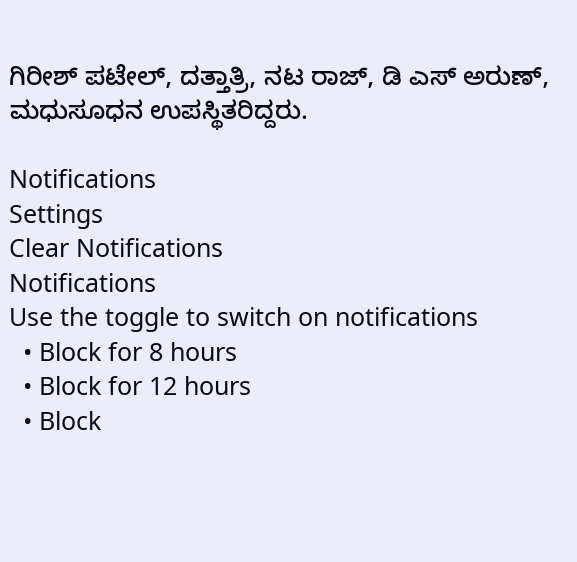ಗಿರೀಶ್ ಪಟೇಲ್, ದತ್ತಾತ್ರಿ, ನಟ ರಾಜ್, ಡಿ ಎಸ್ ಅರುಣ್, ಮಧುಸೂಧನ ಉಪಸ್ಥಿತರಿದ್ದರು.

Notifications
Settings
Clear Notifications
Notifications
Use the toggle to switch on notifications
  • Block for 8 hours
  • Block for 12 hours
  • Block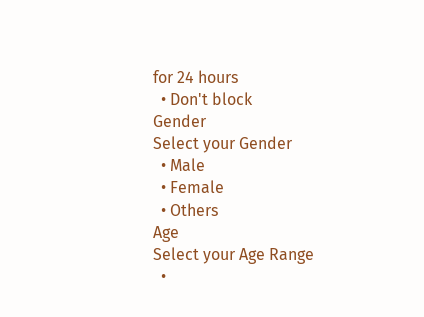for 24 hours
  • Don't block
Gender
Select your Gender
  • Male
  • Female
  • Others
Age
Select your Age Range
  •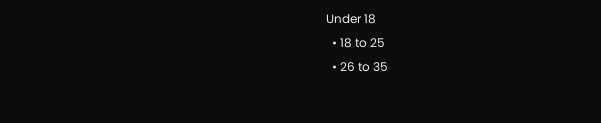Under 18
  • 18 to 25
  • 26 to 35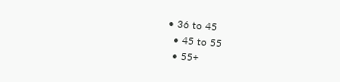• 36 to 45
  • 45 to 55
  • 55+